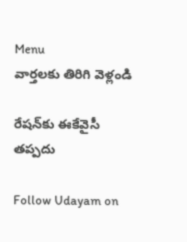Menu
వార్తలకు తిరిగి వెళ్లండి

రేషన్‌కు ఈకేవైసీ తప్పదు

Follow Udayam on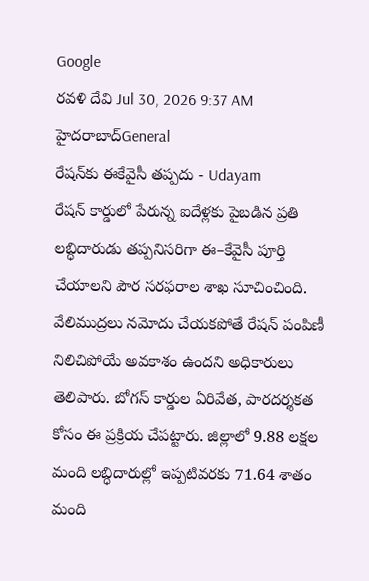Google
రవళి దేవి Jul 30, 2026 9:37 AM హైదరాబాద్General
రేషన్‌కు ఈకేవైసీ తప్పదు - Udayam
రేషన్‌ కార్డులో పేరున్న ఐదేళ్లకు పైబడిన ప్రతి లబ్ధిదారుడు తప్పనిసరిగా ఈ–కేవైసీ పూర్తి చేయాలని పౌర సరఫరాల శాఖ సూచించింది. వేలిముద్రలు నమోదు చేయకపోతే రేషన్‌ పంపిణీ నిలిచిపోయే అవకాశం ఉందని అధికారులు తెలిపారు. బోగస్‌ కార్డుల ఏరివేత, పారదర్శకత కోసం ఈ ప్రక్రియ చేపట్టారు. జిల్లాలో 9.88 లక్షల మంది లబ్ధిదారుల్లో ఇప్పటివరకు 71.64 శాతం మంది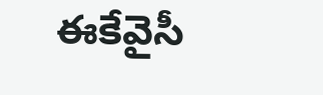ఈకేవైసీ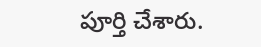పూర్తి చేశారు.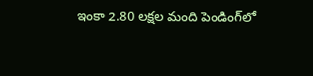ఇంకా 2.80 లక్షల మంది పెండింగ్‌లో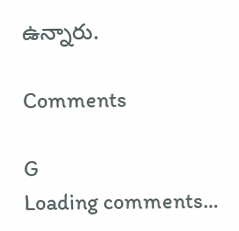ఉన్నారు.

Comments

G
Loading comments...